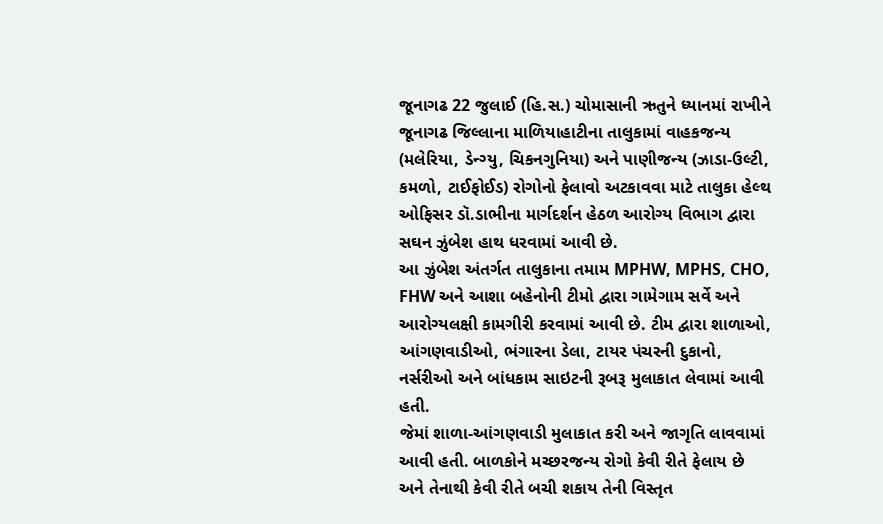જૂનાગઢ 22 જુલાઈ (હિ.સ.) ચોમાસાની ઋતુને ધ્યાનમાં રાખીને જૂનાગઢ જિલ્લાના માળિયાહાટીના તાલુકામાં વાહકજન્ય (મલેરિયા, ડેન્ગ્યુ, ચિકનગુનિયા) અને પાણીજન્ય (ઝાડા-ઉલ્ટી, કમળો, ટાઈફોઈડ) રોગોનો ફેલાવો અટકાવવા માટે તાલુકા હેલ્થ ઓફિસર ડૉ.ડાભીના માર્ગદર્શન હેઠળ આરોગ્ય વિભાગ દ્વારા સઘન ઝુંબેશ હાથ ધરવામાં આવી છે.
આ ઝુંબેશ અંતર્ગત તાલુકાના તમામ MPHW, MPHS, CHO, FHW અને આશા બહેનોની ટીમો દ્વારા ગામેગામ સર્વે અને આરોગ્યલક્ષી કામગીરી કરવામાં આવી છે. ટીમ દ્વારા શાળાઓ, આંગણવાડીઓ, ભંગારના ડેલા, ટાયર પંચરની દુકાનો, નર્સરીઓ અને બાંધકામ સાઇટની રૂબરૂ મુલાકાત લેવામાં આવી હતી.
જેમાં શાળા-આંગણવાડી મુલાકાત કરી અને જાગૃતિ લાવવામાં આવી હતી. બાળકોને મચ્છરજન્ય રોગો કેવી રીતે ફેલાય છે અને તેનાથી કેવી રીતે બચી શકાય તેની વિસ્તૃત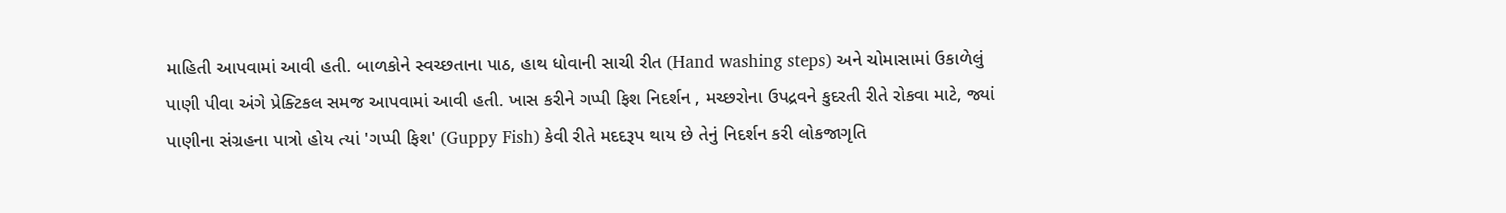માહિતી આપવામાં આવી હતી. બાળકોને સ્વચ્છતાના પાઠ, હાથ ધોવાની સાચી રીત (Hand washing steps) અને ચોમાસામાં ઉકાળેલું પાણી પીવા અંગે પ્રેક્ટિકલ સમજ આપવામાં આવી હતી. ખાસ કરીને ગપ્પી ફિશ નિદર્શન , મચ્છરોના ઉપદ્રવને કુદરતી રીતે રોકવા માટે, જ્યાં પાણીના સંગ્રહના પાત્રો હોય ત્યાં 'ગપ્પી ફિશ' (Guppy Fish) કેવી રીતે મદદરૂપ થાય છે તેનું નિદર્શન કરી લોકજાગૃતિ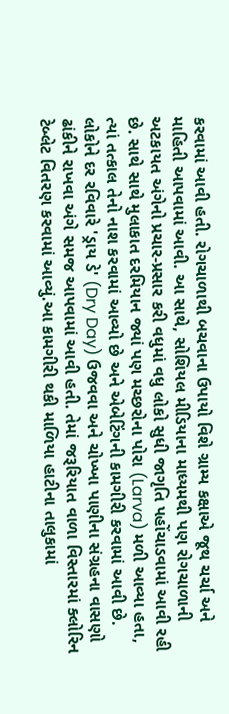કરવામાં આવી હતી. રોગચાળાથી બચવાના ઉપાયો વિશે ગ્રામ્ય કક્ષાએ જૂથ ચર્ચા અને માહિતી આપવામાં આવી. આ સાથે, સોશિયલ મીડિયાના માધ્યમથી પણ રોગચાળાની અટકાયત અંગેનો પ્રચાર-પ્રસાર કરી વધુમાં વધુ લોકો સુધી જાગૃતિ પહોંચાડવામાં આવી રહી છે. સાથે સાથે મુલાકાત દરમિયાન જ્યાં પણ મચ્છરોના પોરા (Larva) મળી આવ્યા હતા, ત્યાં તત્કાલ તેનો નાશ કરવામાં આવ્યો છે અને એબેટિંગની કામગીરી કરવામાં આવી છે.
લોકોને દર રવિવારે 'ડ્રાય ડે' (Dry Day) ઉજવવા અને ચોખ્ખા પાણીના સંગ્રહના વાસણો ઢાંકીને રાખવા અંગે સમજ આપવામાં આવી હતી. તેમાં જરૂરિયાત વાળા વિસ્તારમાં ક્લોરિન ટેબ્લેટ વિતરણ કરવામાં આવ્યું.આ કામગીરી થકી માળિયા હાટીના તાલુકામાં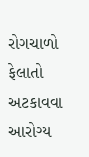રોગચાળો ફેલાતો અટકાવવા આરોગ્ય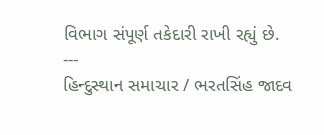વિભાગ સંપૂર્ણ તકેદારી રાખી રહ્યું છે.
---
હિન્દુસ્થાન સમાચાર / ભરતસિંહ જાદવ